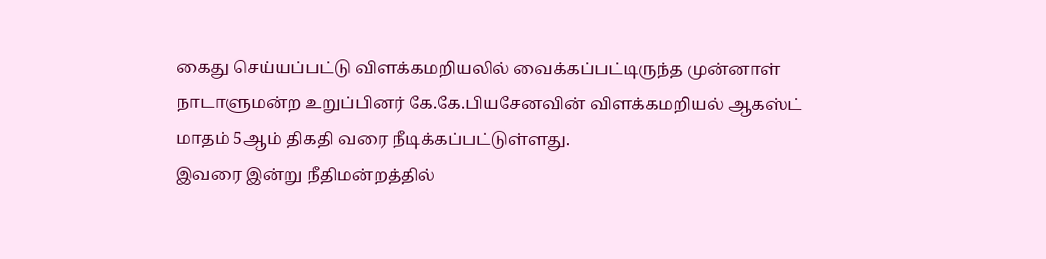கைது செய்யப்பட்டு விளக்கமறியலில் வைக்கப்பட்டிருந்த முன்னாள் நாடாளுமன்ற உறுப்பினர் கே.கே.பியசேனவின் விளக்கமறியல் ஆகஸ்ட் மாதம் 5ஆம் திகதி வரை நீடிக்கப்பட்டுள்ளது.
இவரை இன்று நீதிமன்றத்தில்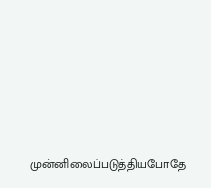முன்னிலைப்படுத்தியபோதே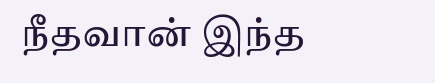நீதவான் இந்த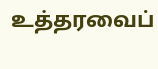உத்தரவைப்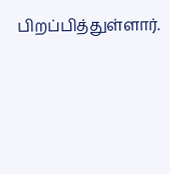பிறப்பித்துள்ளார்.